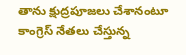తాను క్షుద్రపూజలు చేశానంటూ కాంగ్రెస్ నేతలు చేస్తున్న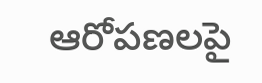ఆరోపణలపై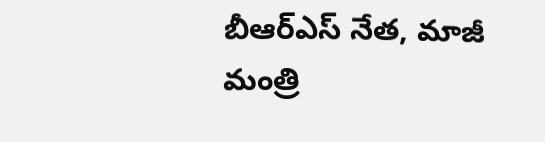బీఆర్ఎస్ నేత, మాజీ మంత్రి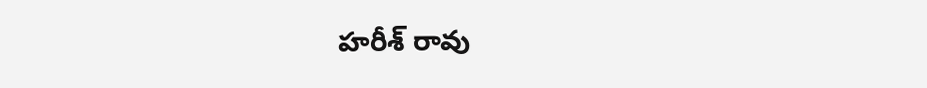హరీశ్ రావు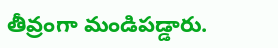తీవ్రంగా మండిపడ్డారు.